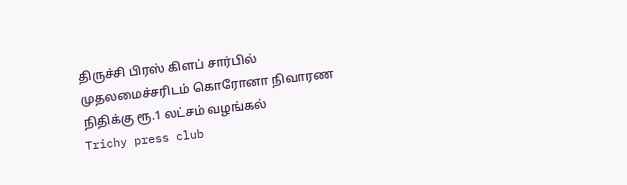திருச்சி பிரஸ் கிளப் சார்பில் முதலமைச்சரிடம் கொரோனா நிவாரண நிதிக்கு ரூ.1 லட்சம் வழங்கல்
Trichy press club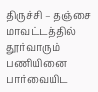திருச்சி – தஞ்சை மாவட்டத்தில் தூர்வாரும் பணியினை பார்வையிட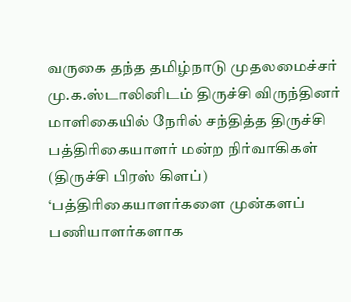வருகை தந்த தமிழ்நாடு முதலமைச்சர் மு.க.ஸ்டாலினிடம் திருச்சி விருந்தினர் மாளிகையில் நேரில் சந்தித்த திருச்சி பத்திரிகையாளர் மன்ற நிர்வாகிகள் (திருச்சி பிரஸ் கிளப்) ‘பத்திரிகையாளர்களை முன்களப் பணியாளர்களாக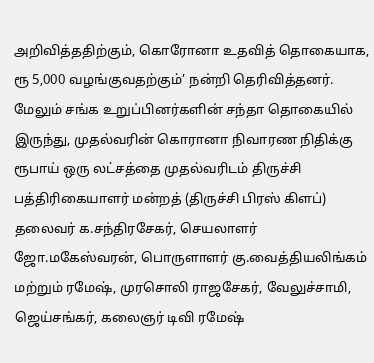அறிவித்ததிற்கும், கொரோனா உதவித் தொகையாக, ரூ 5,000 வழங்குவதற்கும்’ நன்றி தெரிவித்தனர்.
மேலும் சங்க உறுப்பினர்களின் சந்தா தொகையில் இருந்து, முதல்வரின் கொரானா நிவாரண நிதிக்கு ரூபாய் ஒரு லட்சத்தை முதல்வரிடம் திருச்சி பத்திரிகையாளர் மன்றத் (திருச்சி பிரஸ் கிளப்) தலைவர் க.சந்திரசேகர், செயலாளர் ஜோ.மகேஸ்வரன், பொருளாளர் கு.வைத்தியலிங்கம் மற்றும் ரமேஷ், முரசொலி ராஜசேகர், வேலுச்சாமி, ஜெய்சங்கர், கலைஞர் டிவி ரமேஷ்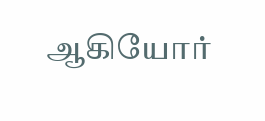ஆகியோர்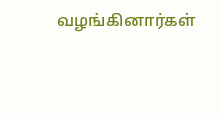வழங்கினார்கள்